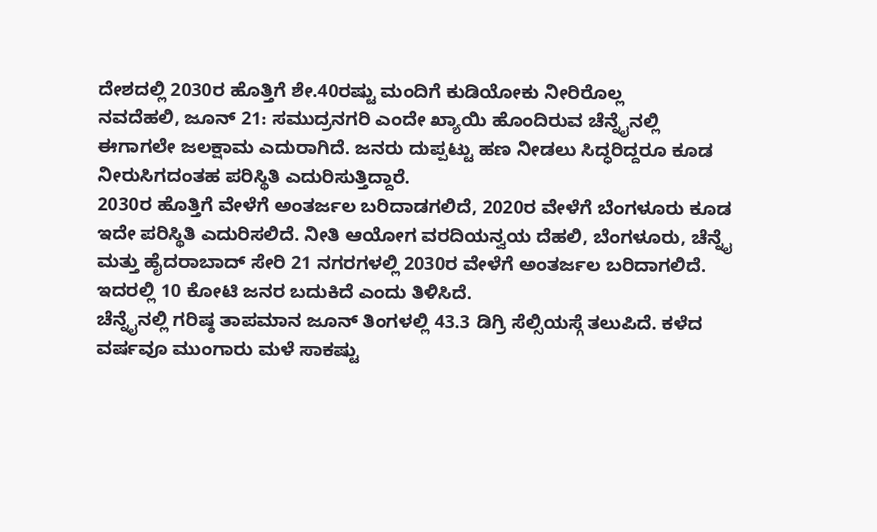ದೇಶದಲ್ಲಿ 2030ರ ಹೊತ್ತಿಗೆ ಶೇ.40ರಷ್ಟು ಮಂದಿಗೆ ಕುಡಿಯೋಕು ನೀರಿರೊಲ್ಲ
ನವದೆಹಲಿ, ಜೂನ್ 21: ಸಮುದ್ರನಗರಿ ಎಂದೇ ಖ್ಯಾಯಿ ಹೊಂದಿರುವ ಚೆನ್ನೈನಲ್ಲಿ ಈಗಾಗಲೇ ಜಲಕ್ಷಾಮ ಎದುರಾಗಿದೆ. ಜನರು ದುಪ್ಪಟ್ಟು ಹಣ ನೀಡಲು ಸಿದ್ಧರಿದ್ದರೂ ಕೂಡ ನೀರುಸಿಗದಂತಹ ಪರಿಸ್ಥಿತಿ ಎದುರಿಸುತ್ತಿದ್ದಾರೆ.
2030ರ ಹೊತ್ತಿಗೆ ವೇಳೆಗೆ ಅಂತರ್ಜಲ ಬರಿದಾಡಗಲಿದೆ, 2020ರ ವೇಳೆಗೆ ಬೆಂಗಳೂರು ಕೂಡ ಇದೇ ಪರಿಸ್ಥಿತಿ ಎದುರಿಸಲಿದೆ. ನೀತಿ ಆಯೋಗ ವರದಿಯನ್ವಯ ದೆಹಲಿ, ಬೆಂಗಳೂರು, ಚೆನ್ನೈ ಮತ್ತು ಹೈದರಾಬಾದ್ ಸೇರಿ 21 ನಗರಗಳಲ್ಲಿ 2030ರ ವೇಳೆಗೆ ಅಂತರ್ಜಲ ಬರಿದಾಗಲಿದೆ. ಇದರಲ್ಲಿ 10 ಕೋಟಿ ಜನರ ಬದುಕಿದೆ ಎಂದು ತಿಳಿಸಿದೆ.
ಚೆನ್ನೈನಲ್ಲಿ ಗರಿಷ್ಠ ತಾಪಮಾನ ಜೂನ್ ತಿಂಗಳಲ್ಲಿ 43.3 ಡಿಗ್ರಿ ಸೆಲ್ಸಿಯಸ್ಗೆ ತಲುಪಿದೆ. ಕಳೆದ ವರ್ಷವೂ ಮುಂಗಾರು ಮಳೆ ಸಾಕಷ್ಟು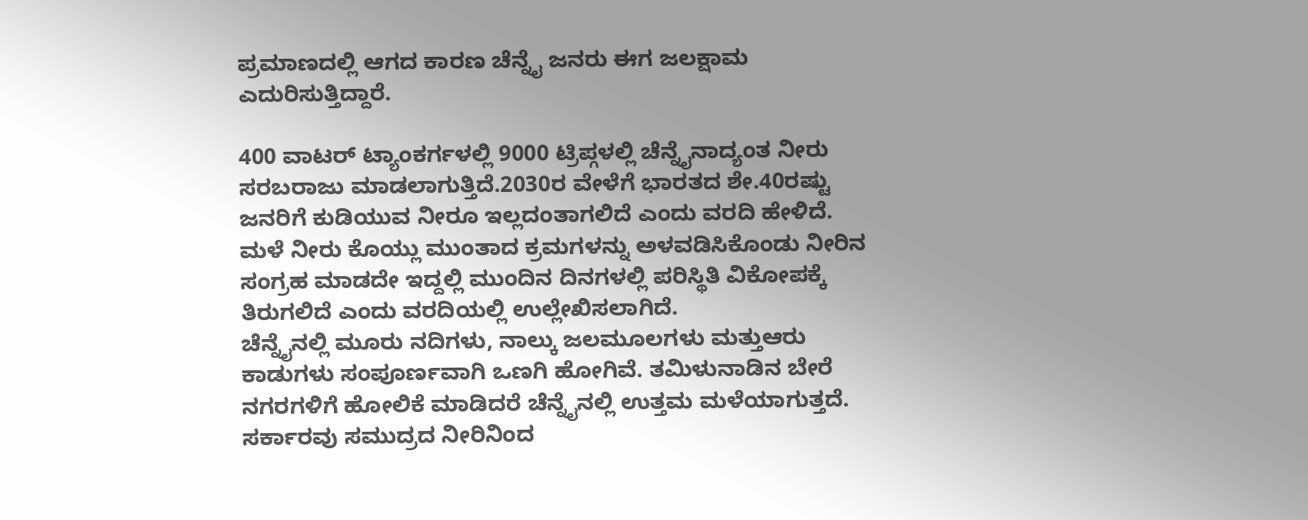ಪ್ರಮಾಣದಲ್ಲಿ ಆಗದ ಕಾರಣ ಚೆನ್ನೈ ಜನರು ಈಗ ಜಲಕ್ಷಾಮ ಎದುರಿಸುತ್ತಿದ್ದಾರೆ.

400 ವಾಟರ್ ಟ್ಯಾಂಕರ್ಗಳಲ್ಲಿ 9000 ಟ್ರಿಪ್ಗಳಲ್ಲಿ ಚೆನ್ನೈನಾದ್ಯಂತ ನೀರು ಸರಬರಾಜು ಮಾಡಲಾಗುತ್ತಿದೆ.2030ರ ವೇಳೆಗೆ ಭಾರತದ ಶೇ.40ರಷ್ಟು ಜನರಿಗೆ ಕುಡಿಯುವ ನೀರೂ ಇಲ್ಲದಂತಾಗಲಿದೆ ಎಂದು ವರದಿ ಹೇಳಿದೆ.
ಮಳೆ ನೀರು ಕೊಯ್ಲು ಮುಂತಾದ ಕ್ರಮಗಳನ್ನು ಅಳವಡಿಸಿಕೊಂಡು ನೀರಿನ ಸಂಗ್ರಹ ಮಾಡದೇ ಇದ್ದಲ್ಲಿ ಮುಂದಿನ ದಿನಗಳಲ್ಲಿ ಪರಿಸ್ಥಿತಿ ವಿಕೋಪಕ್ಕೆ ತಿರುಗಲಿದೆ ಎಂದು ವರದಿಯಲ್ಲಿ ಉಲ್ಲೇಖಿಸಲಾಗಿದೆ.
ಚೆನ್ನೈನಲ್ಲಿ ಮೂರು ನದಿಗಳು, ನಾಲ್ಕು ಜಲಮೂಲಗಳು ಮತ್ತುಆರು ಕಾಡುಗಳು ಸಂಪೂರ್ಣವಾಗಿ ಒಣಗಿ ಹೋಗಿವೆ. ತಮಿಳುನಾಡಿನ ಬೇರೆ ನಗರಗಳಿಗೆ ಹೋಲಿಕೆ ಮಾಡಿದರೆ ಚೆನ್ನೈನಲ್ಲಿ ಉತ್ತಮ ಮಳೆಯಾಗುತ್ತದೆ. ಸರ್ಕಾರವು ಸಮುದ್ರದ ನೀರಿನಿಂದ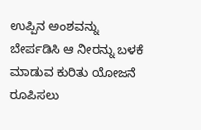ಉಪ್ಪಿನ ಅಂಶವನ್ನು ಬೇರ್ಪಡಿಸಿ ಆ ನೀರನ್ನು ಬಳಕೆ ಮಾಡುವ ಕುರಿತು ಯೋಜನೆ ರೂಪಿಸಲು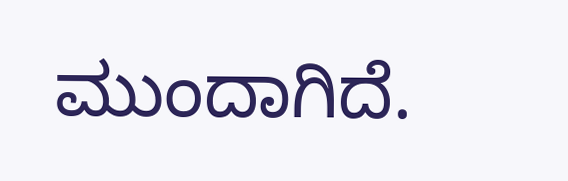ಮುಂದಾಗಿದೆ.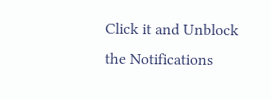Click it and Unblock the Notifications